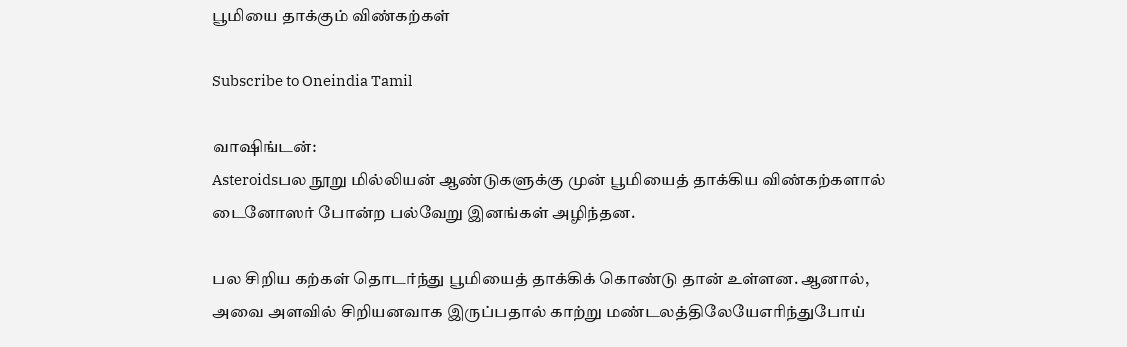பூமியை தாக்கும் விண்கற்கள்

Subscribe to Oneindia Tamil

வாஷிங்டன்:
Asteroidsபல நூறு மில்லியன் ஆண்டுகளுக்கு முன் பூமியைத் தாக்கிய விண்கற்களால் டைனோஸர் போன்ற பல்வேறு இனங்கள் அழிந்தன.

பல சிறிய கற்கள் தொடர்ந்து பூமியைத் தாக்கிக் கொண்டு தான் உள்ளன. ஆனால், அவை அளவில் சிறியனவாக இருப்பதால் காற்று மண்டலத்திலேயேஎரிந்துபோய்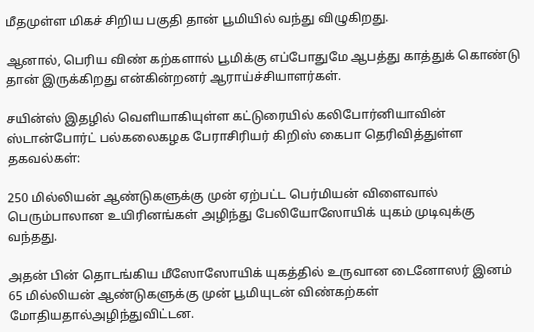மீதமுள்ள மிகச் சிறிய பகுதி தான் பூமியில் வந்து விழுகிறது.

ஆனால், பெரிய விண் கற்களால் பூமிக்கு எப்போதுமே ஆபத்து காத்துக் கொண்டு தான் இருக்கிறது என்கின்றனர் ஆராய்ச்சியாளர்கள்.

சயின்ஸ் இதழில் வெளியாகியுள்ள கட்டுரையில் கலிபோர்னியாவின் ஸ்டான்போர்ட் பல்கலைகழக பேராசிரியர் கிறிஸ் கைபா தெரிவித்துள்ள தகவல்கள்:

250 மில்லியன் ஆண்டுகளுக்கு முன் ஏற்பட்ட பெர்மியன் விளைவால் பெரும்பாலான உயிரினங்கள் அழிந்து பேலியோஸோயிக் யுகம் முடிவுக்கு வந்தது.

அதன் பின் தொடங்கிய மீஸோஸோயிக் யுகத்தில் உருவான டைனோஸர் இனம் 65 மில்லியன் ஆண்டுகளுக்கு முன் பூமியுடன் விண்கற்கள் மோதியதால்அழிந்துவிட்டன.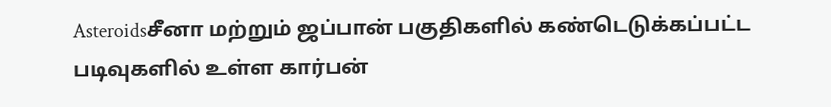Asteroidsசீனா மற்றும் ஜப்பான் பகுதிகளில் கண்டெடுக்கப்பட்ட படிவுகளில் உள்ள கார்பன்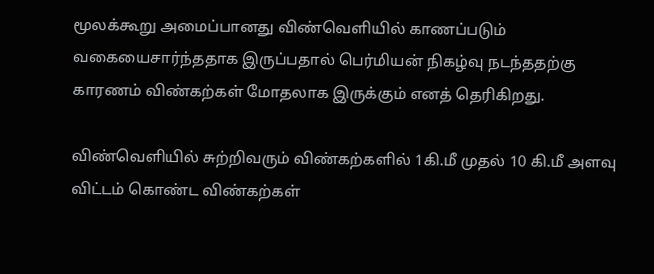மூலக்கூறு அமைப்பானது விண்வெளியில் காணப்படும் வகையைசார்ந்ததாக இருப்பதால் பெர்மியன் நிகழ்வு நடந்ததற்கு காரணம் விண்கற்கள் மோதலாக இருக்கும் எனத் தெரிகிறது.

விண்வெளியில் சுற்றிவரும் விண்கற்களில் 1கி.மீ முதல் 10 கி.மீ அளவு விட்டம் கொண்ட விண்கற்கள்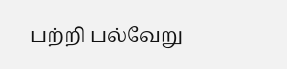பற்றி பல்வேறு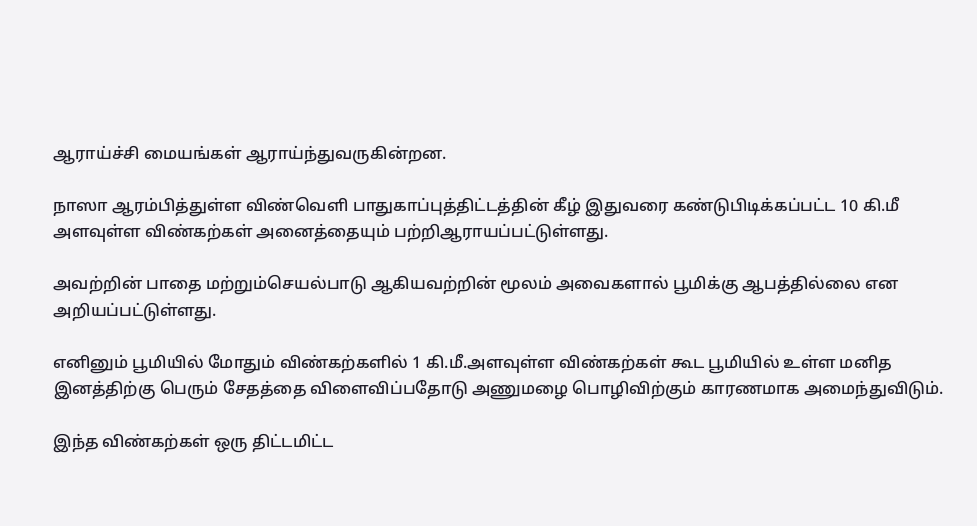ஆராய்ச்சி மையங்கள் ஆராய்ந்துவருகின்றன.

நாஸா ஆரம்பித்துள்ள விண்வெளி பாதுகாப்புத்திட்டத்தின் கீழ் இதுவரை கண்டுபிடிக்கப்பட்ட 10 கி.மீ அளவுள்ள விண்கற்கள் அனைத்தையும் பற்றிஆராயப்பட்டுள்ளது.

அவற்றின் பாதை மற்றும்செயல்பாடு ஆகியவற்றின் மூலம் அவைகளால் பூமிக்கு ஆபத்தில்லை என அறியப்பட்டுள்ளது.

எனினும் பூமியில் மோதும் விண்கற்களில் 1 கி.மீ.அளவுள்ள விண்கற்கள் கூட பூமியில் உள்ள மனித இனத்திற்கு பெரும் சேதத்தை விளைவிப்பதோடு அணுமழை பொழிவிற்கும் காரணமாக அமைந்துவிடும்.

இந்த விண்கற்கள் ஒரு திட்டமிட்ட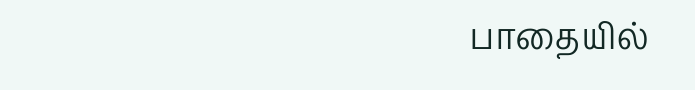பாதையில்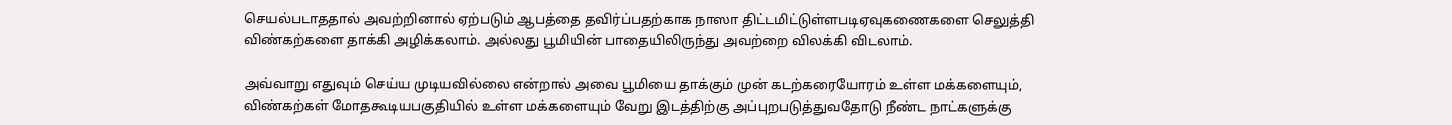செயல்படாததால் அவற்றினால் ஏற்படும் ஆபத்தை தவிர்ப்பதற்காக நாஸா திட்டமிட்டுள்ளபடிஏவுகணைகளை செலுத்தி விண்கற்களை தாக்கி அழிக்கலாம். அல்லது பூமியின் பாதையிலிருந்து அவற்றை விலக்கி விடலாம்.

அவ்வாறு எதுவும் செய்ய முடியவில்லை என்றால் அவை பூமியை தாக்கும் முன் கடற்கரையோரம் உள்ள மக்களையும், விண்கற்கள் மோதகூடியபகுதியில் உள்ள மக்களையும் வேறு இடத்திற்கு அப்புறபடுத்துவதோடு நீண்ட நாட்களுக்கு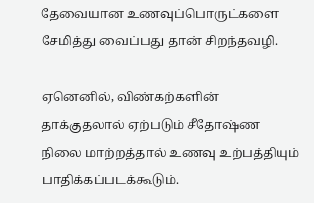தேவையான உணவுப்பொருட்களை சேமித்து வைப்பது தான் சிறந்தவழி.

ஏனெனில், விண்கற்களின் தாக்குதலால் ஏற்படும் சீதோஷ்ண நிலை மாற்றத்தால் உணவு உற்பத்தியும் பாதிக்கப்படக்கூடும்.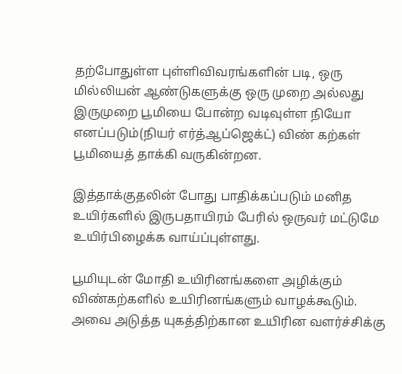தற்போதுள்ள புள்ளிவிவரங்களின் படி, ஒரு மில்லியன் ஆண்டுகளுக்கு ஒரு முறை அல்லது இருமுறை பூமியை போன்ற வடிவுள்ள நியோ எனப்படும்(நியர் எர்த்ஆப்ஜெக்ட்) விண் கற்கள் பூமியைத் தாக்கி வருகின்றன.

இத்தாக்குதலின் போது பாதிக்கப்படும் மனித உயிர்களில் இருபதாயிரம் பேரில் ஒருவர் மட்டுமே உயிர்பிழைக்க வாய்ப்புள்ளது.

பூமியுடன் மோதி உயிரினங்களை அழிக்கும் விண்கற்களில் உயிரினங்களும் வாழக்கூடும். அவை அடுத்த யுகத்திற்கான உயிரின வளர்ச்சிக்கு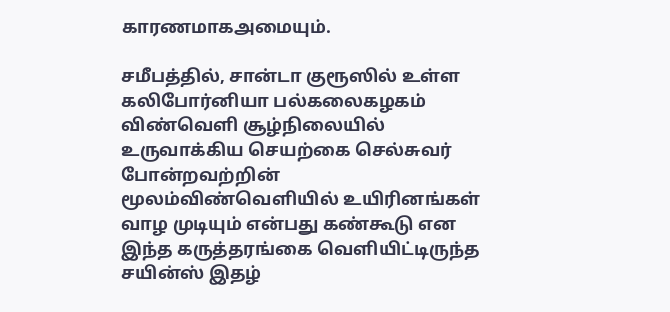காரணமாகஅமையும்.

சமீபத்தில், சான்டா குரூஸில் உள்ள கலிபோர்னியா பல்கலைகழகம் விண்வெளி சூழ்நிலையில் உருவாக்கிய செயற்கை செல்சுவர் போன்றவற்றின் மூலம்விண்வெளியில் உயிரினங்கள் வாழ முடியும் என்பது கண்கூடு என இந்த கருத்தரங்கை வெளியிட்டிருந்த சயின்ஸ் இதழ்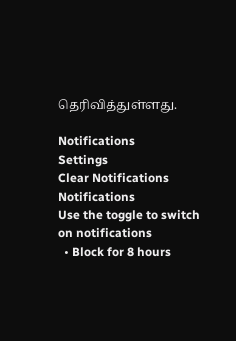தெரிவித்துள்ளது.

Notifications
Settings
Clear Notifications
Notifications
Use the toggle to switch on notifications
  • Block for 8 hours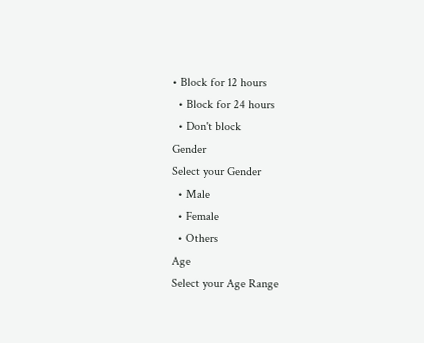• Block for 12 hours
  • Block for 24 hours
  • Don't block
Gender
Select your Gender
  • Male
  • Female
  • Others
Age
Select your Age Range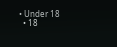• Under 18
  • 18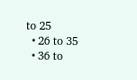to 25
  • 26 to 35
  • 36 to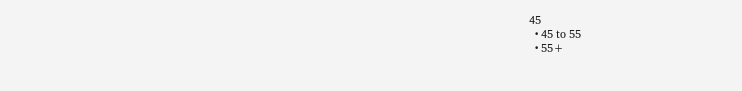45
  • 45 to 55
  • 55+